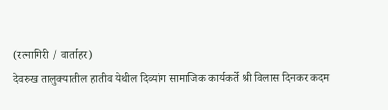(रत्नागिरी / वार्ताहर)
देवरुख तालुक्यातील हातीव येथील दिव्यांग सामाजिक कार्यकर्ते श्री विलास दिनकर कदम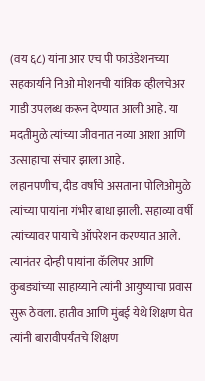(वय ६८) यांना आर एच पी फाउंडेशनच्या सहकार्याने निओ मोशनची यांत्रिक व्हीलचेअर गाडी उपलब्ध करून देण्यात आली आहे. या मदतीमुळे त्यांच्या जीवनात नव्या आशा आणि उत्साहाचा संचार झाला आहे.
लहानपणीच, दीड वर्षांचे असताना पोलिओमुळे त्यांच्या पायांना गंभीर बाधा झाली. सहाव्या वर्षी त्यांच्यावर पायाचे ऑपरेशन करण्यात आले. त्यानंतर दोन्ही पायांना कॅलिपर आणि कुबड्यांच्या साहाय्याने त्यांनी आयुष्याचा प्रवास सुरू ठेवला. हातीव आणि मुंबई येथे शिक्षण घेत त्यांनी बारावीपर्यंतचे शिक्षण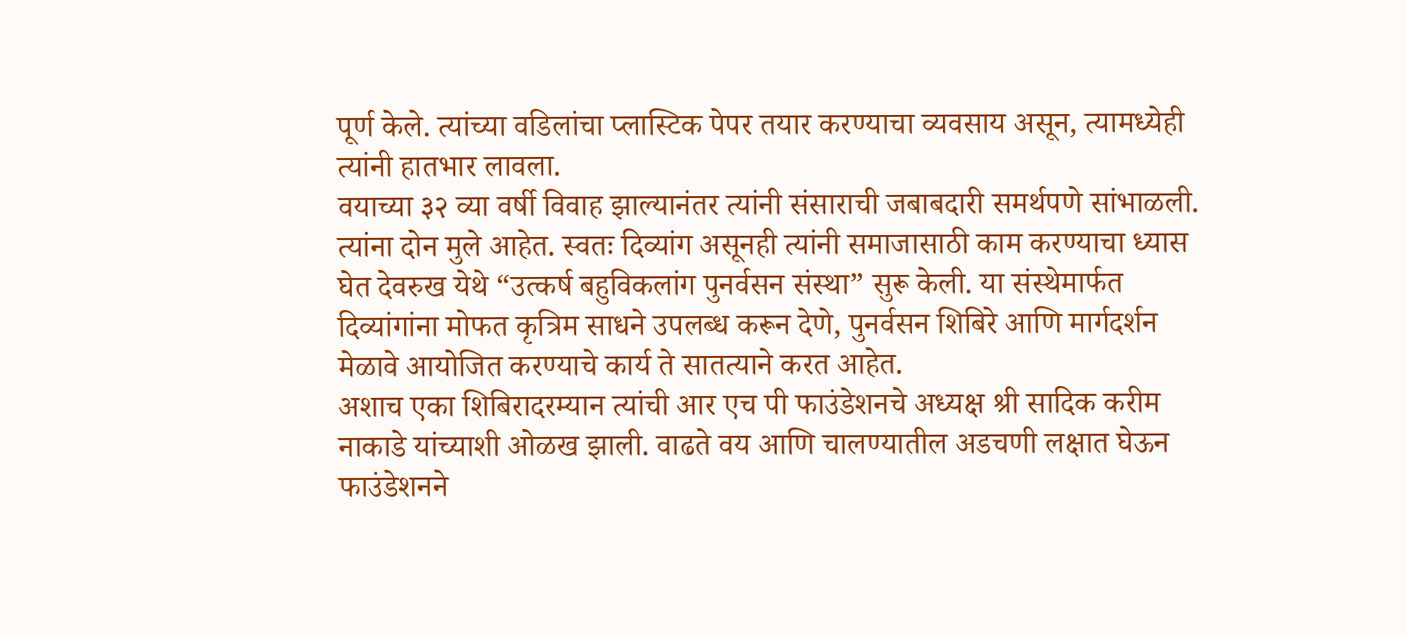पूर्ण केले. त्यांच्या वडिलांचा प्लास्टिक पेपर तयार करण्याचा व्यवसाय असून, त्यामध्येही त्यांनी हातभार लावला.
वयाच्या ३२ व्या वर्षी विवाह झाल्यानंतर त्यांनी संसाराची जबाबदारी समर्थपणे सांभाळली. त्यांना दोन मुले आहेत. स्वतः दिव्यांग असूनही त्यांनी समाजासाठी काम करण्याचा ध्यास घेत देवरुख येथे “उत्कर्ष बहुविकलांग पुनर्वसन संस्था” सुरू केली. या संस्थेमार्फत दिव्यांगांना मोफत कृत्रिम साधने उपलब्ध करून देणे, पुनर्वसन शिबिरे आणि मार्गदर्शन मेळावे आयोजित करण्याचे कार्य ते सातत्याने करत आहेत.
अशाच एका शिबिरादरम्यान त्यांची आर एच पी फाउंडेशनचे अध्यक्ष श्री सादिक करीम नाकाडे यांच्याशी ओळख झाली. वाढते वय आणि चालण्यातील अडचणी लक्षात घेऊन फाउंडेशनने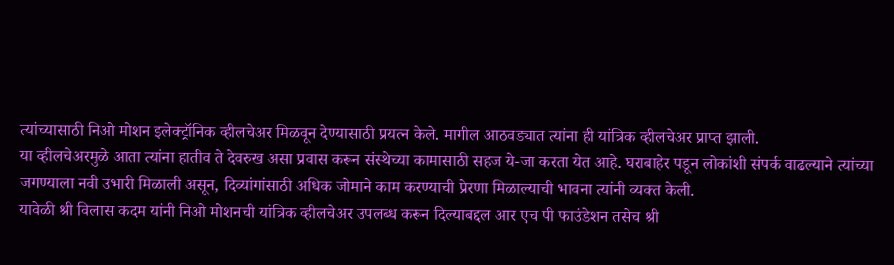त्यांच्यासाठी निओ मोशन इलेक्ट्रॉनिक व्हीलचेअर मिळवून देण्यासाठी प्रयत्न केले. मागील आठवड्यात त्यांना ही यांत्रिक व्हीलचेअर प्राप्त झाली.
या व्हीलचेअरमुळे आता त्यांना हातीव ते देवरुख असा प्रवास करून संस्थेच्या कामासाठी सहज ये-जा करता येत आहे. घराबाहेर पडून लोकांशी संपर्क वाढल्याने त्यांच्या जगण्याला नवी उभारी मिळाली असून, दिव्यांगांसाठी अधिक जोमाने काम करण्याची प्रेरणा मिळाल्याची भावना त्यांनी व्यक्त केली.
यावेळी श्री विलास कदम यांनी निओ मोशनची यांत्रिक व्हीलचेअर उपलब्ध करून दिल्याबद्दल आर एच पी फाउंडेशन तसेच श्री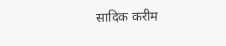सादिक करीम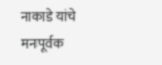नाकाडे यांचे मनःपूर्वक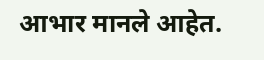आभार मानले आहेत.